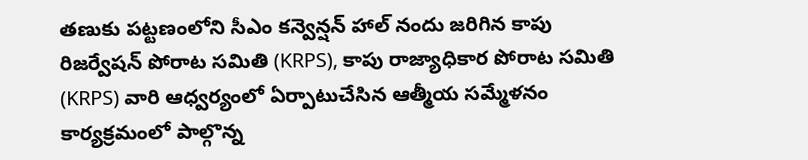తణుకు పట్టణంలోని సీఎం కన్వెన్షన్ హాల్ నందు జరిగిన కాపు రిజర్వేషన్ పోరాట సమితి (KRPS), కాపు రాజ్యాధికార పోరాట సమితి (KRPS) వారి ఆధ్వర్యంలో ఏర్పాటుచేసిన ఆత్మీయ సమ్మేళనం కార్యక్రమంలో పాల్గొన్న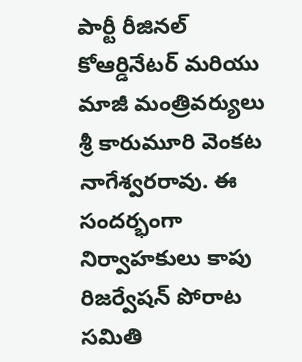పార్టీ రీజినల్ కోఆర్డినేటర్ మరియు మాజీ మంత్రివర్యులు శ్రీ కారుమూరి వెంకట నాగేశ్వరరావు. ఈ సందర్భంగా నిర్వాహకులు కాపు రిజర్వేషన్ పోరాట సమితి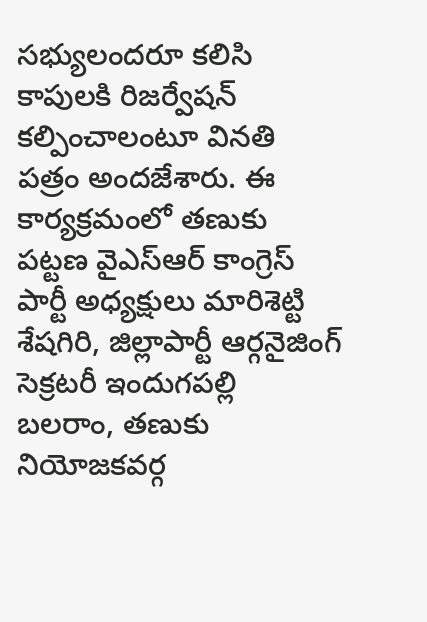సభ్యులందరూ కలిసి కాపులకి రిజర్వేషన్ కల్పించాలంటూ వినతి పత్రం అందజేశారు. ఈ కార్యక్రమంలో తణుకు పట్టణ వైఎస్ఆర్ కాంగ్రెస్ పార్టీ అధ్యక్షులు మారిశెట్టి శేషగిరి, జిల్లాపార్టీ ఆర్గనైజింగ్ సెక్రటరీ ఇందుగపల్లి బలరాం, తణుకు నియోజకవర్గ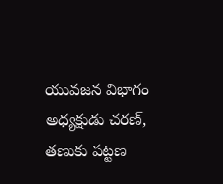యువజన విభాగం అధ్యక్షుడు చరణ్, తణుకు పట్టణ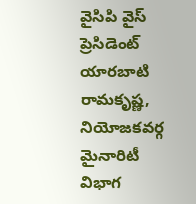వైసిపి వైస్ ప్రెసిడెంట్ యారబాటి రామకృష్ణ, నియోజకవర్గ మైనారిటీ విభాగ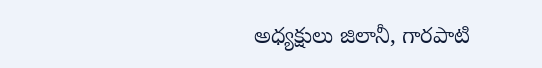అధ్యక్షులు జిలానీ, గారపాటి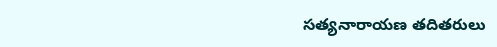సత్యనారాయణ తదితరులు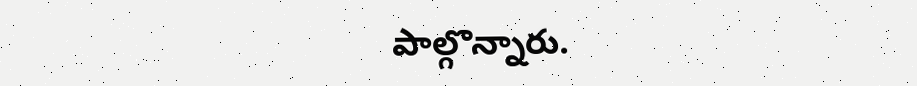పాల్గొన్నారు.